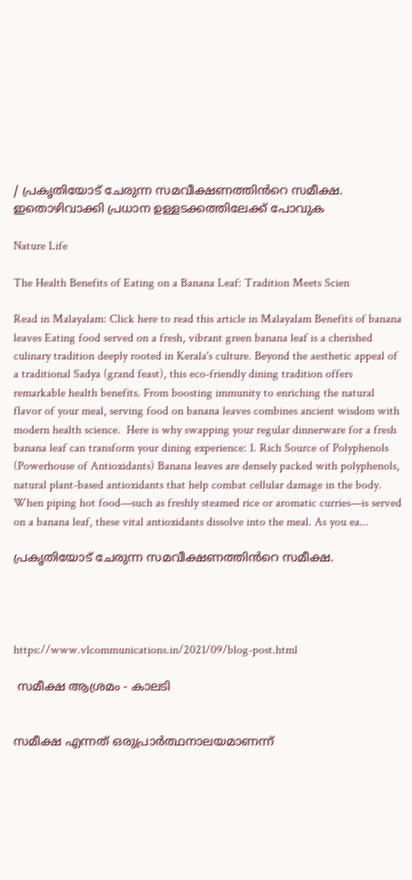/ പ്രകൃതിയോട് ചേരുന്ന സമവീക്ഷണത്തിൻറെ സമീക്ഷ. ഇതൊഴിവാക്കി പ്രധാന ഉള്ളടക്കത്തിലേക്ക് പോവുക

Nature Life

The Health Benefits of Eating on a Banana Leaf: Tradition Meets Scien

Read in Malayalam: Click here to read this article in Malayalam Benefits of banana leaves Eating food served on a fresh, vibrant green banana leaf is a cherished culinary tradition deeply rooted in Kerala's culture. Beyond the aesthetic appeal of a traditional Sadya (grand feast), this eco-friendly dining tradition offers remarkable health benefits. From boosting immunity to enriching the natural flavor of your meal, serving food on banana leaves combines ancient wisdom with modern health science.  Here is why swapping your regular dinnerware for a fresh banana leaf can transform your dining experience: 1. Rich Source of Polyphenols (Powerhouse of Antioxidants) Banana leaves are densely packed with polyphenols, natural plant-based antioxidants that help combat cellular damage in the body. When piping hot food—such as freshly steamed rice or aromatic curries—is served on a banana leaf, these vital antioxidants dissolve into the meal. As you ea...

പ്രകൃതിയോട് ചേരുന്ന സമവീക്ഷണത്തിൻറെ സമീക്ഷ.




https://www.vlcommunications.in/2021/09/blog-post.html

 സമീക്ഷ ആശ്രമം - കാലടി


സമീക്ഷ എന്നത് ഒരുപ്രാർത്ഥനാലയമാണന്ന്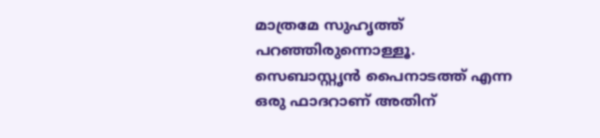മാത്രമേ സുഹൃത്ത് പറഞ്ഞിരുന്നൊള്ളൂ. സെബാസ്റ്റൃൻ പൈനാടത്ത് എന്ന ഒരു ഫാദറാണ് അതിന്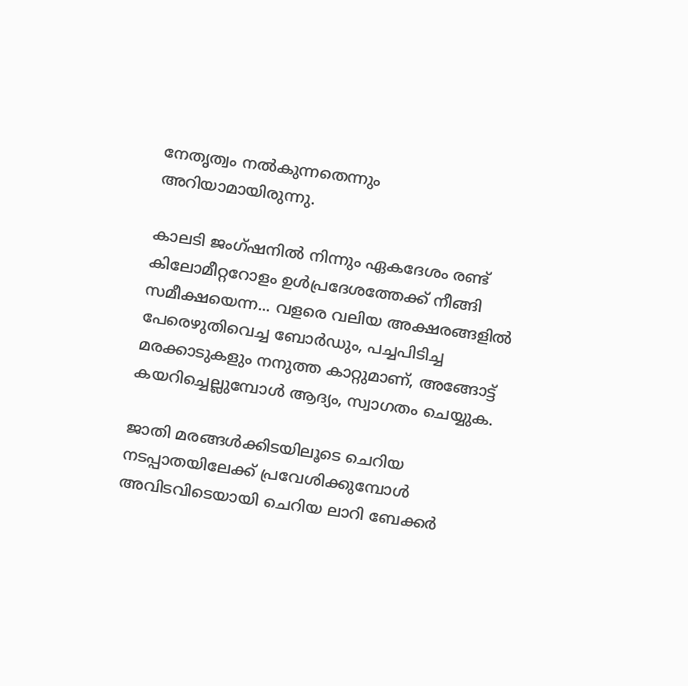നേതൃത്വം നൽകുന്നതെന്നും അറിയാമായിരുന്നു.

കാലടി ജംഗ്ഷനിൽ നിന്നും ഏകദേശം രണ്ട് കിലോമീറ്ററോളം ഉൾപ്രദേശത്തേക്ക് നീങ്ങി സമീക്ഷയെന്ന... വളരെ വലിയ അക്ഷരങ്ങളിൽ പേരെഴുതിവെച്ച ബോർഡും, പച്ചപിടിച്ച മരക്കാടുകളും നനുത്ത കാറ്റുമാണ്, അങ്ങോട്ട് കയറിച്ചെല്ലുമ്പോൾ ആദ്യം, സ്വാഗതം ചെയ്യുക.

ജാതി മരങ്ങൾക്കിടയിലൂടെ ചെറിയ നടപ്പാതയിലേക്ക് പ്രവേശിക്കുമ്പോൾ അവിടവിടെയായി ചെറിയ ലാറി ബേക്കർ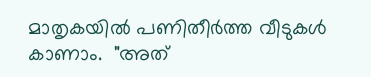മാതൃകയിൽ പണിതീർത്ത വീടുകൾ കാണാം.  "അത്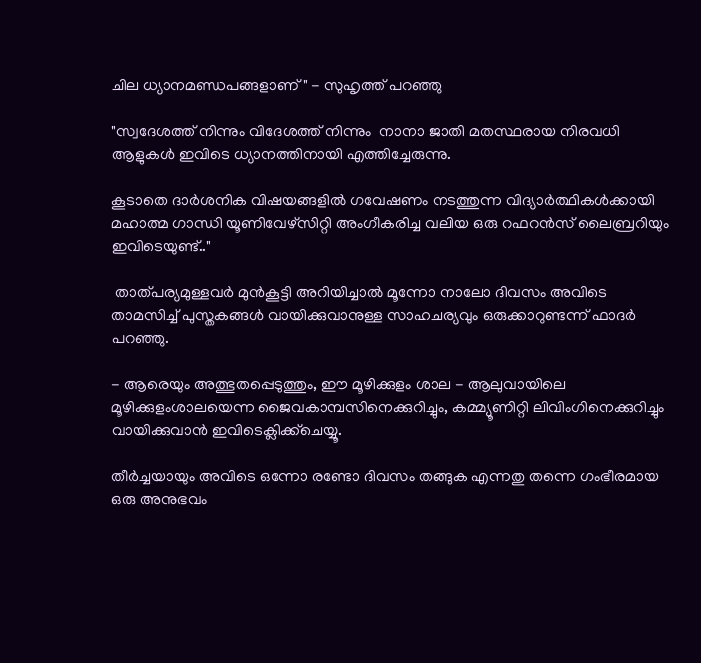ചില ധ്യാനമണ്ഡപങ്ങളാണ്" - സുഹൃത്ത് പറഞ്ഞു

"സ്വദേശത്ത് നിന്നും വിദേശത്ത് നിന്നും  നാനാ ജാതി മതസ്ഥരായ നിരവധി ആളുകൾ ഇവിടെ ധ്യാനത്തിനായി എത്തിച്ചേരുന്നു.

കൂടാതെ ദാർശനിക വിഷയങ്ങളിൽ ഗവേഷണം നടത്തുന്ന വിദ്യാർത്ഥികൾക്കായി മഹാത്മ ഗാന്ധി യൂണിവേഴ്സിറ്റി അംഗീകരിച്ച വലിയ ഒരു റഫറൻസ് ലൈബ്രറിയും ഇവിടെയുണ്ട്.."

 താത്പര്യമുള്ളവർ മുൻകൂട്ടി അറിയിച്ചാൽ മൂന്നോ നാലോ ദിവസം അവിടെ താമസിച്ച് പുസ്തകങ്ങൾ വായിക്കുവാനുള്ള സാഹചര്യവും ഒരുക്കാറുണ്ടന്ന് ഫാദർ പറഞ്ഞു.

- ആരെയും അത്ഭുതപ്പെടുത്തും, ഈ മൂഴിക്കുളം ശാല - ആലുവായിലെ മൂഴിക്കുളംശാലയെന്ന ജൈവകാമ്പസിനെക്കുറിച്ചും, കമ്മ്യൂണിറ്റി ലിവിംഗിനെക്കുറിച്ചും വായിക്കുവാൻ ഇവിടെക്ലിക്ക്ചെയ്യൂ.

തീർച്ചയായും അവിടെ ഒന്നോ രണ്ടോ ദിവസം തങ്ങുക എന്നതു തന്നെ ഗംഭീരമായ ഒരു അനുഭവം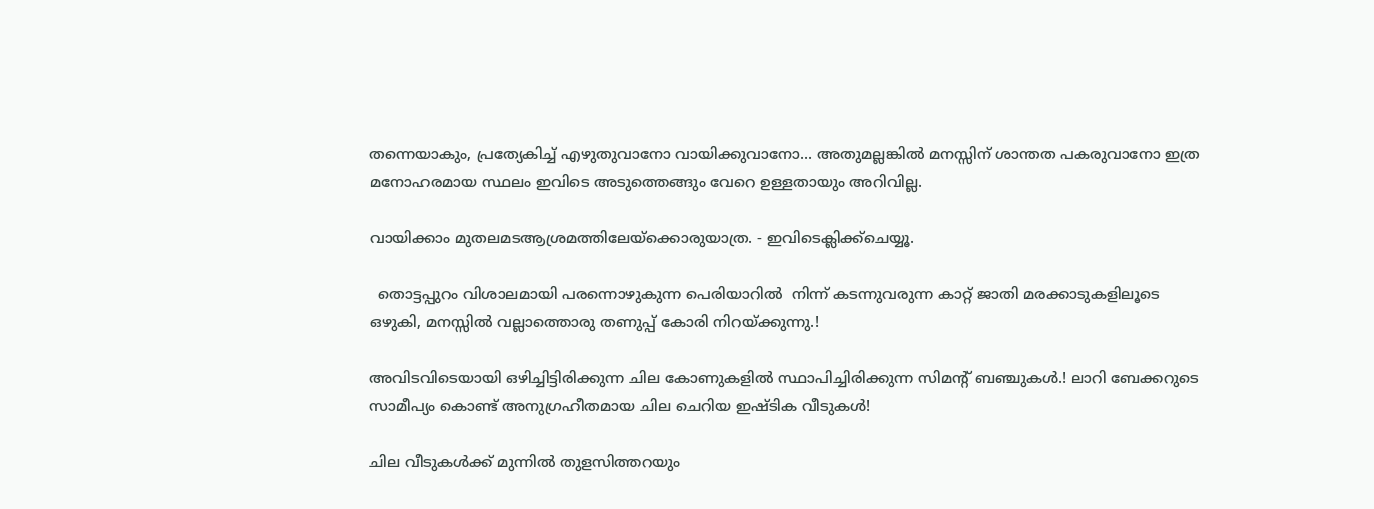തന്നെയാകും, പ്രത്യേകിച്ച് എഴുതുവാനോ വായിക്കുവാനോ... അതുമല്ലങ്കിൽ മനസ്സിന് ശാന്തത പകരുവാനോ ഇത്ര മനോഹരമായ സ്ഥലം ഇവിടെ അടുത്തെങ്ങും വേറെ ഉള്ളതായും അറിവില്ല.

വായിക്കാം മുതലമടആശ്രമത്തിലേയ്ക്കൊരുയാത്ര. - ഇവിടെക്ലിക്ക്ചെയ്യൂ.

  തൊട്ടപ്പുറം വിശാലമായി പരന്നൊഴുകുന്ന പെരിയാറിൽ  നിന്ന് കടന്നുവരുന്ന കാറ്റ് ജാതി മരക്കാടുകളിലൂടെ ഒഴുകി, മനസ്സിൽ വല്ലാത്തൊരു തണുപ്പ് കോരി നിറയ്ക്കുന്നു.!

അവിടവിടെയായി ഒഴിച്ചിട്ടിരിക്കുന്ന ചില കോണുകളിൽ സ്ഥാപിച്ചിരിക്കുന്ന സിമൻ്റ് ബഞ്ചുകൾ.! ലാറി ബേക്കറുടെ സാമീപ്യം കൊണ്ട് അനുഗ്രഹീതമായ ചില ചെറിയ ഇഷ്ടിക വീടുകൾ!

ചില വീടുകൾക്ക് മുന്നിൽ തുളസിത്തറയും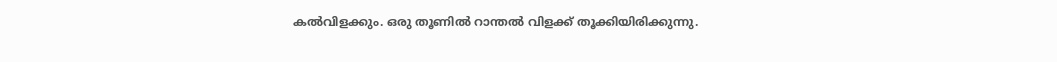കൽവിളക്കും. ഒരു തൂണിൽ റാന്തൽ വിളക്ക് തൂക്കിയിരിക്കുന്നു.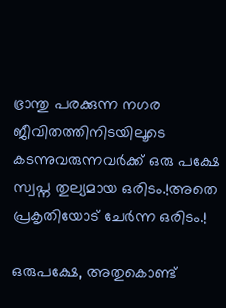ഭ്രാന്തു പരക്കുന്ന നഗര ജീവിതത്തിനിടയിലൂടെ കടന്നുവരുന്നവർക്ക് ഒരു പക്ഷേ സ്വപ്ന തുല്യമായ ഒരിടം.!അതെ പ്രകൃതിയോട് ചേർന്ന ഒരിടം.!

ഒരുപക്ഷേ, അതുകൊണ്ട്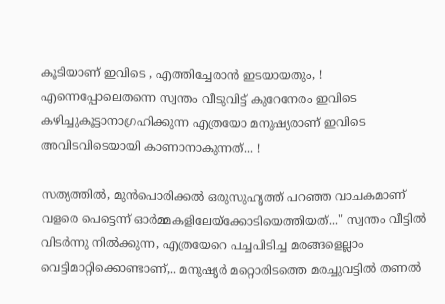കൂടിയാണ് ഇവിടെ , എത്തിച്ചേരാൻ ഇടയായതും, ! എന്നെപ്പോലെതന്നെ സ്വന്തം വീടുവിട്ട് കുറേനേരം ഇവിടെ കഴിച്ചുകൂട്ടാനാഗ്രഹിക്കുന്ന എത്രയോ മനുഷ്യരാണ് ഇവിടെ അവിടവിടെയായി കാണാനാകുന്നത്... !

സത്യത്തിൽ, മുൻപൊരിക്കൽ ഒരുസുഹൃത്ത് പറഞ്ഞ വാചകമാണ് വളരെ പെട്ടെന്ന് ഓർമ്മകളിലേയ്ക്കോടിയെത്തിയത്..." സ്വന്തം വീട്ടിൽ വിടർന്നു നിൽക്കുന്ന, എത്രയേറെ പച്ചപിടിച്ച മരങ്ങളെല്ലാം വെട്ടിമാറ്റിക്കൊണ്ടാണ്,.. മനുഷൃർ മറ്റൊരിടത്തെ മരച്ചുവട്ടിൽ തണൽ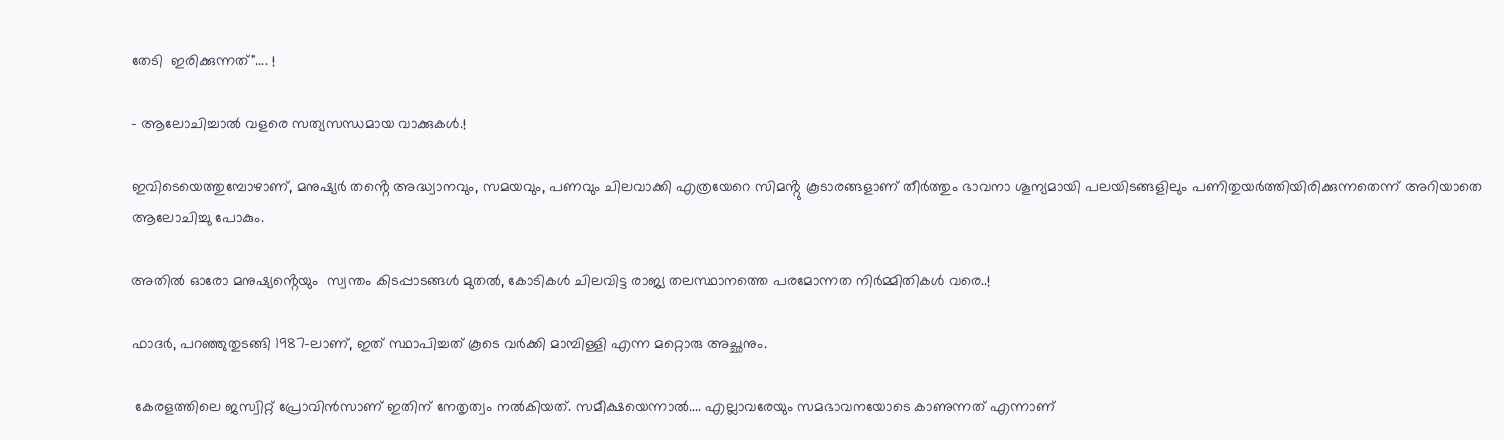തേടി  ഇരിക്കുന്നത്".... !

- ആലോചിച്ചാൽ വളരെ സത്യസന്ധമായ വാക്കുകൾ.!

ഇവിടെയെത്തുമ്പോഴാണ്, മനുഷ്യർ തൻ്റെ അദ്ധ്വാനവും, സമയവും, പണവും ചിലവാക്കി എത്രയേറെ സിമൻ്റു കൂടാരങ്ങളാണ് തീർത്തും ഭാവനാ ശൂന്യമായി പലയിടങ്ങളിലും പണിതുയർത്തിയിരിക്കുന്നതെന്ന് അറിയാതെ ആലോചിച്ചു പോകും.

അതിൽ ഓരോ മനുഷ്യൻ്റെയും  സ്വന്തം കിടപ്പാടങ്ങൾ മുതൽ, കോടികൾ ചിലവിട്ട രാജ്യ തലസ്ഥാനത്തെ പരമോന്നത നിർമ്മിതികൾ വരെ..!

ഫാദർ, പറഞ്ഞുതുടങ്ങി 1987-ലാണ്, ഇത് സ്ഥാപിച്ചത് കൂടെ വർക്കി മാമ്പിള്ളി എന്ന മറ്റൊരു അച്ഛനും.

 കേരളത്തിലെ ജസ്വിറ്റ് പ്രോവിൻസാണ് ഇതിന് നേതൃത്വം നൽകിയത്. സമീക്ഷയെന്നാൽ.... എല്ലാവരേയും സമഭാവനയോടെ കാണുന്നത് എന്നാണ്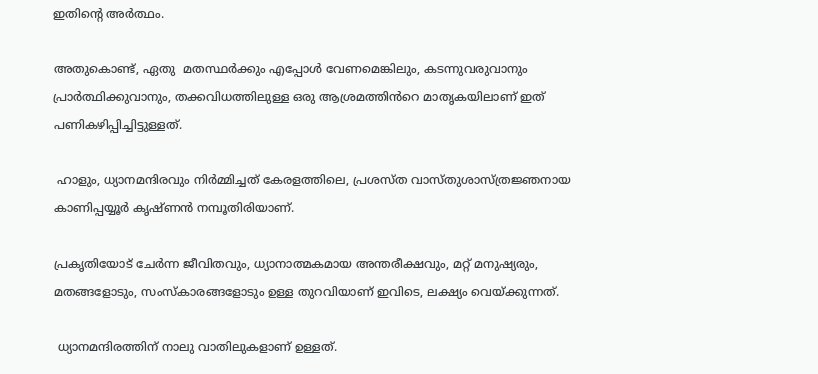ഇതിൻ്റെ അർത്ഥം.

അതുകൊണ്ട്, ഏതു  മതസ്ഥർക്കും എപ്പോൾ വേണമെങ്കിലും, കടന്നുവരുവാനും പ്രാർത്ഥിക്കുവാനും, തക്കവിധത്തിലുള്ള ഒരു ആശ്രമത്തിൻറെ മാതൃകയിലാണ് ഇത് പണികഴിപ്പിച്ചിട്ടുള്ളത്.

 ഹാളും, ധ്യാനമന്ദിരവും നിർമ്മിച്ചത് കേരളത്തിലെ, പ്രശസ്ത വാസ്തുശാസ്ത്രജ്ഞനായ കാണിപ്പയ്യൂർ കൃഷ്ണൻ നമ്പൂതിരിയാണ്.

പ്രകൃതിയോട് ചേർന്ന ജീവിതവും, ധ്യാനാത്മകമായ അന്തരീക്ഷവും, മറ്റ് മനുഷ്യരും, മതങ്ങളോടും, സംസ്കാരങ്ങളോടും ഉള്ള തുറവിയാണ് ഇവിടെ, ലക്ഷ്യം വെയ്ക്കുന്നത്.

 ധ്യാനമന്ദിരത്തിന് നാലു വാതിലുകളാണ് ഉള്ളത്.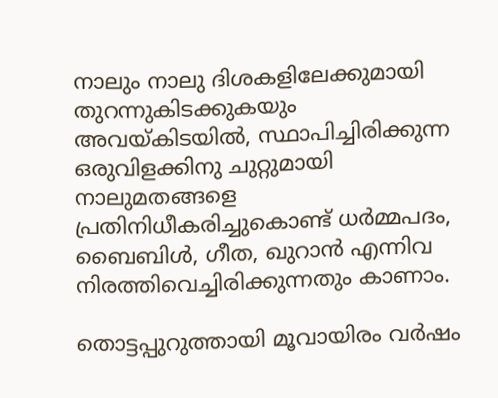നാലും നാലു ദിശകളിലേക്കുമായി തുറന്നുകിടക്കുകയും അവയ്‌കിടയിൽ, സ്ഥാപിച്ചിരിക്കുന്ന ഒരുവിളക്കിനു ചുറ്റുമായി നാലുമതങ്ങളെ പ്രതിനിധീകരിച്ചുകൊണ്ട് ധർമ്മപദം, ബൈബിൾ, ഗീത, ഖുറാൻ എന്നിവ നിരത്തിവെച്ചിരിക്കുന്നതും കാണാം.

തൊട്ടപ്പുറുത്തായി മൂവായിരം വർഷം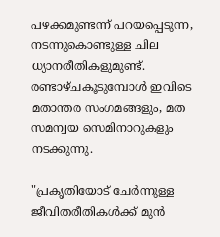പഴക്കമുണ്ടന്ന് പറയപ്പെടുന്ന, നടന്നുകൊണ്ടുള്ള ചില ധ്യാനരീതികളുമുണ്ട്. രണ്ടാഴ്ചകൂടുമ്പോൾ ഇവിടെ മതാന്തര സംഗമങ്ങളും, മത സമന്വയ സെമിനാറുകളും നടക്കുന്നു.

"പ്രകൃതിയോട് ചേർന്നുള്ള ജീവിതരീതികൾക്ക് മുൻ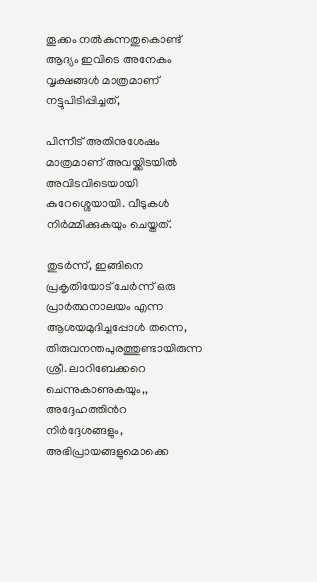തൂക്കം നൽകുന്നതുകൊണ്ട് ആദ്യം ഇവിടെ അനേകം വൃക്ഷങ്ങൾ മാത്രമാണ് നട്ടുപിടിപ്പിച്ചത്,

പിന്നീട് അതിനുശേഷം മാത്രമാണ് അവയ്ക്കിടയിൽ അവിടവിടെയായി കുറേശ്ശെയായി. വീടുകൾ നിർമ്മിക്കുകയും ചെയ്തത്.

തുടർന്ന്, ഇങ്ങിനെ പ്രകൃതിയോട് ചേർന്ന് ഒരു പ്രാർത്ഥനാലയം എന്ന ആശയമുദിച്ചപ്പോൾ തന്നെ,  തിരുവനന്തപുരത്തുണ്ടായിരുന്ന ശ്രീ. ലാറിബേക്കറെ ചെന്നുകാണുകയും,, അദ്ദേഹത്തിൻറ നിർദ്ദേശങ്ങളും, അഭിപ്രായങ്ങളുമൊക്കെ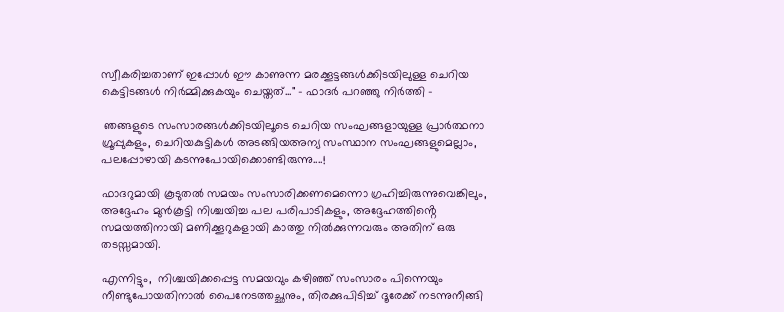സ്വീകരിച്ചതാണ് ഇപ്പോൾ ഈ കാണുന്ന മരക്കൂട്ടങ്ങൾക്കിടയിലുള്ള ചെറിയ കെട്ടിടങ്ങൾ നിർമ്മിക്കുകയും ചെയ്തത്..." - ഫാദർ പറഞ്ഞു നിർത്തി -

 ഞങ്ങളുടെ സംസാരങ്ങൾക്കിടയിലൂടെ ചെറിയ സംഘങ്ങളായുള്ള പ്രാർത്ഥനാ ഗ്രൂപ്പുകളും, ചെറിയകുട്ടികൾ അടങ്ങിയഅന്യ സംസ്ഥാന സംഘങ്ങളുമെല്ലാം, പലപ്പോഴായി കടന്നുപോയിക്കൊണ്ടിരുന്നു....!

ഫാദറുമായി കൂടുതൽ സമയം സംസാരിക്കണമെന്നൊ ഗ്രഹിച്ചിരുന്നുവെങ്കിലും, അദ്ദേഹം മുൻകൂട്ടി നിശ്ചയിച്ച പല പരിപാടികളും, അദ്ദേഹത്തിൻ്റെ സമയത്തിനായി മണിക്കൂറുകളായി കാത്തു നിൽക്കുന്നവരും അതിന് ഒരു തടസ്സമായി.

എന്നിട്ടും,  നിശ്ചയിക്കപ്പെട്ട സമയവും കഴിഞ്ഞ് സംസാരം പിന്നെയും നീണ്ടുപോയതിനാൽ പൈനേടത്തച്ഛനും, തിരക്കുപിടിച്ച് ദൂരേക്ക് നടന്നുനീങ്ങി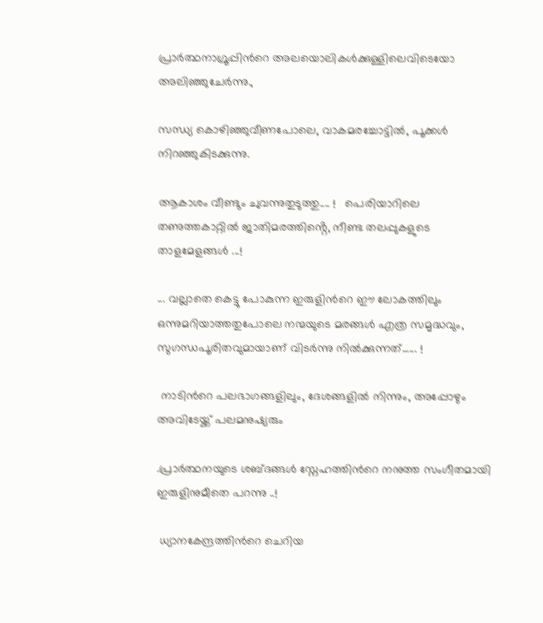പ്രാർത്ഥനാഗ്രൂപ്പിൻറെ അലയൊലികൾക്കുള്ളിലെവിടെയോ അലിഞ്ഞുചേർന്നു.,

സന്ധ്യ കൊഴിഞ്ഞുവീണപോലെ, വാകമരച്ചോട്ടിൽ, പൂക്കൾ നിറഞ്ഞുകിടക്കുന്നു.

ആകാശം വീണ്ടും ചുവന്നുതുടുത്തു.... !   പെരിയാറിലെ തണുത്തകാറ്റിൽ ജാതിമരത്തിൻ്റെ, നീണ്ട തലപ്പുകളുടെ താളമേളങ്ങൾ ...!

... വല്ലാതെ കെട്ടു പോകുന്ന ഇരുളിൻറെ ഈ ലോകത്തിലും ഒന്നുമറിയാത്തതുപോലെ നന്മയുടെ മരങ്ങൾ എത്ര സമൃദ്ധവും, സുഗന്ധപൂരിതവുമായാണ് വിടർന്നു നിൽക്കുന്നത്...... !

 നാടിൻറെ പലഭാഗങ്ങളിലും, ദേശങ്ങളിൽ നിന്നും, അപ്പോഴും അവിടേയ്ക്ക് പലമനുഷ്യരും

.പ്രാർത്ഥനയുടെ ശബ്ദങ്ങൾ സ്നേഹത്തിൻറെ നനുത്ത സംഗീതമായി  ഇരുളിനുമീതെ പറന്നു ..!

 ധ്യാനകേന്ദ്രത്തിൻറെ ചെറിയ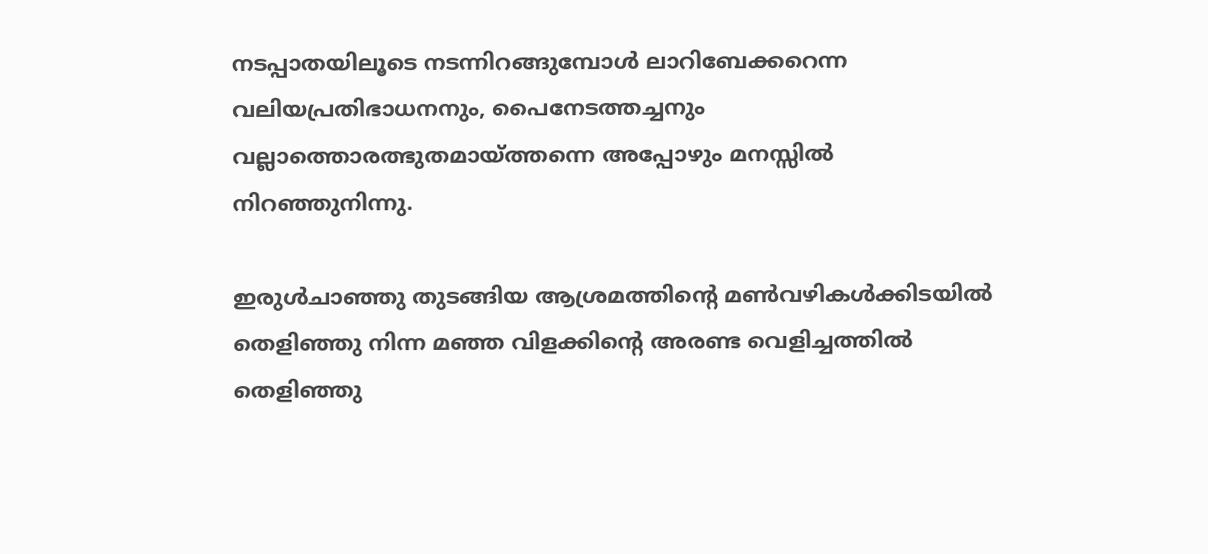നടപ്പാതയിലൂടെ നടന്നിറങ്ങുമ്പോൾ ലാറിബേക്കറെന്ന വലിയപ്രതിഭാധനനും, പൈനേടത്തച്ചനും വല്ലാത്തൊരത്ഭുതമായ്ത്തന്നെ അപ്പോഴും മനസ്സിൽ നിറഞ്ഞുനിന്നു.

ഇരുൾചാഞ്ഞു തുടങ്ങിയ ആശ്രമത്തിൻ്റെ മൺവഴികൾക്കിടയിൽ തെളിഞ്ഞു നിന്ന മഞ്ഞ വിളക്കിൻ്റെ അരണ്ട വെളിച്ചത്തിൽ തെളിഞ്ഞു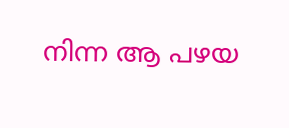നിന്ന ആ പഴയ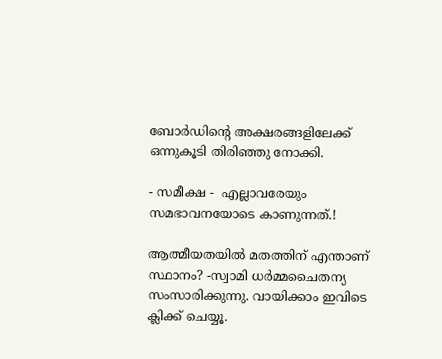ബോർഡിൻ്റെ അക്ഷരങ്ങളിലേക്ക് ഒന്നുകൂടി തിരിഞ്ഞു നോക്കി.

- സമീക്ഷ -  എല്ലാവരേയും സമഭാവനയോടെ കാണുന്നത്.!

ആത്മീയതയിൽ മതത്തിന് എന്താണ് സ്ഥാനം? -സ്വാമി ധർമ്മചൈതന്യ സംസാരിക്കുന്നു. വായിക്കാം ഇവിടെ ക്ലിക്ക് ചെയ്യൂ.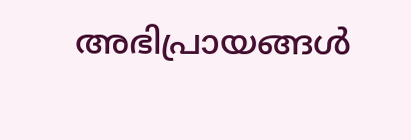അഭിപ്രായങ്ങള്‍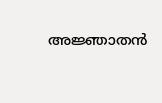അജ്ഞാതന്‍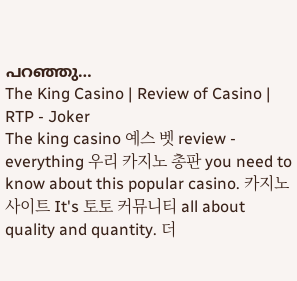പറഞ്ഞു…
The King Casino | Review of Casino | RTP - Joker
The king casino 예스 벳 review - everything 우리 카지노 총판 you need to know about this popular casino. 카지노 사이트 It's 토토 커뮤니티 all about quality and quantity. 더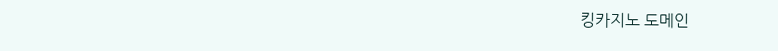킹카지노 도메인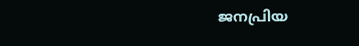ജനപ്രിയ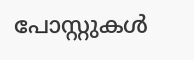പോസ്റ്റുകള്‍‌